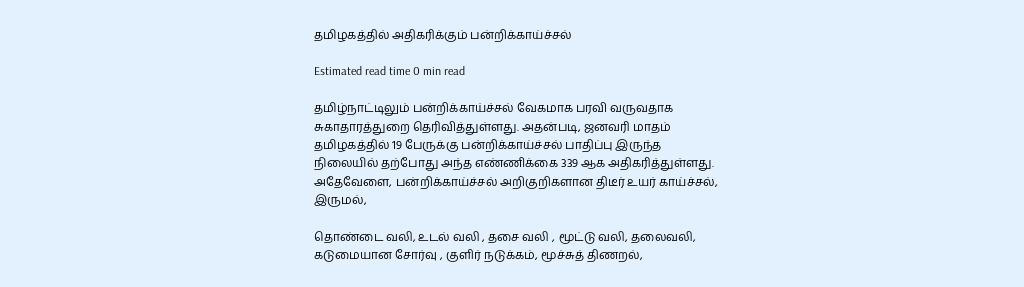தமிழகத்தில் அதிகரிக்கும் பன்றிக்காய்ச்சல்

Estimated read time 0 min read

தமிழ்நாட்டிலும் பன்றிக்காய்ச்சல் வேகமாக பரவி வருவதாக சுகாதாரத்துறை தெரிவித்துள்ளது. அதன்படி, ஜனவரி மாதம் தமிழகத்தில் 19 பேருக்கு பன்றிக்காய்ச்சல் பாதிப்பு இருந்த நிலையில் தற்போது அந்த எண்ணிக்கை 339 ஆக அதிகரித்துள்ளது. அதேவேளை, பன்றிக்காய்ச்சல் அறிகுறிகளான திடீர் உயர் காய்ச்சல், இருமல்,

தொண்டை வலி, உடல் வலி , தசை வலி , மூட்டு வலி, தலைவலி, கடுமையான சோர்வு , குளிர் நடுக்கம், மூச்சுத் திணறல்,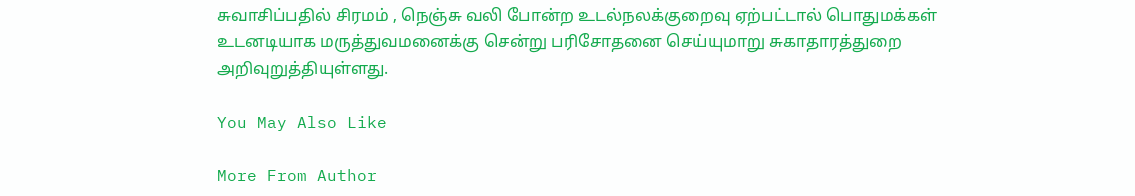சுவாசிப்பதில் சிரமம் , நெஞ்சு வலி போன்ற உடல்நலக்குறைவு ஏற்பட்டால் பொதுமக்கள் உடனடியாக மருத்துவமனைக்கு சென்று பரிசோதனை செய்யுமாறு சுகாதாரத்துறை அறிவுறுத்தியுள்ளது.

You May Also Like

More From Author